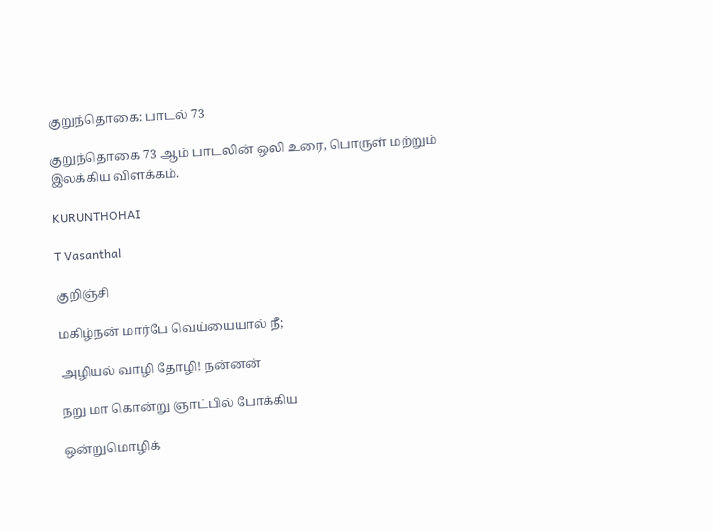குறுந்தொகை: பாடல் 73

குறுந்தொகை 73 ஆம் பாடலின் ஒலி உரை, பொருள் மற்றும் இலக்கிய விளக்கம்.

KURUNTHOHAI

T Vasanthal

குறிஞ்சி

மகிழ்நன் மார்பே வெய்யையால் நீ;

அழியல் வாழி தோழி! நன்னன்

நறு மா கொன்று ஞாட்பில் போக்கிய

ஒன்றுமொழிக்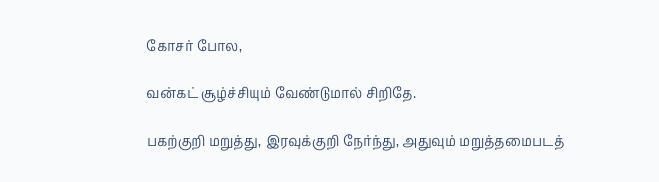கோசர் போல,

வன்கட் சூழ்ச்சியும் வேண்டுமால் சிறிதே.

பகற்குறி மறுத்து, இரவுக்குறி நேர்ந்து, அதுவும் மறுத்தமைபடத்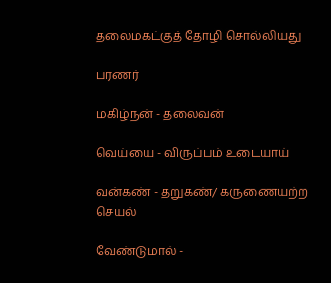தலைமகட்குத் தோழி சொல்லியது

பரணர்

மகிழ்நன் - தலைவன்

வெய்யை - விருப்பம் உடையாய்

வன்கண் - தறுகண்/ கருணையற்ற செயல்

வேண்டுமால் -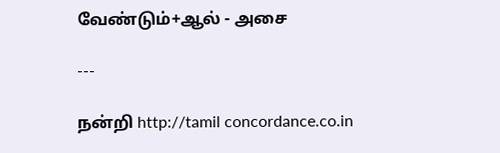வேண்டும்+ஆல் - அசை

---

நன்றி http://tamil concordance.co.in